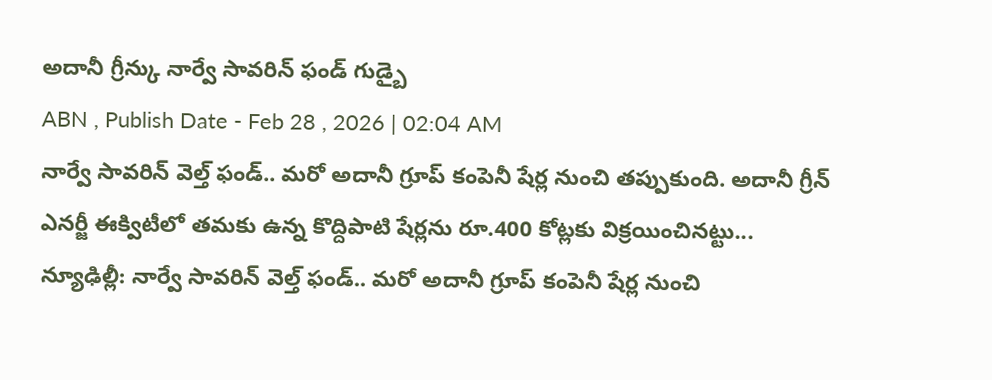అదానీ గ్రీన్కు నార్వే సావరిన్ ఫండ్ గుడ్బై
ABN , Publish Date - Feb 28 , 2026 | 02:04 AM
నార్వే సావరిన్ వెల్త్ ఫండ్.. మరో అదానీ గ్రూప్ కంపెనీ షేర్ల నుంచి తప్పుకుంది. అదానీ గ్రీన్ ఎనర్జీ ఈక్విటీలో తమకు ఉన్న కొద్దిపాటి షేర్లను రూ.400 కోట్లకు విక్రయించినట్టు...
న్యూఢిల్లీ: నార్వే సావరిన్ వెల్త్ ఫండ్.. మరో అదానీ గ్రూప్ కంపెనీ షేర్ల నుంచి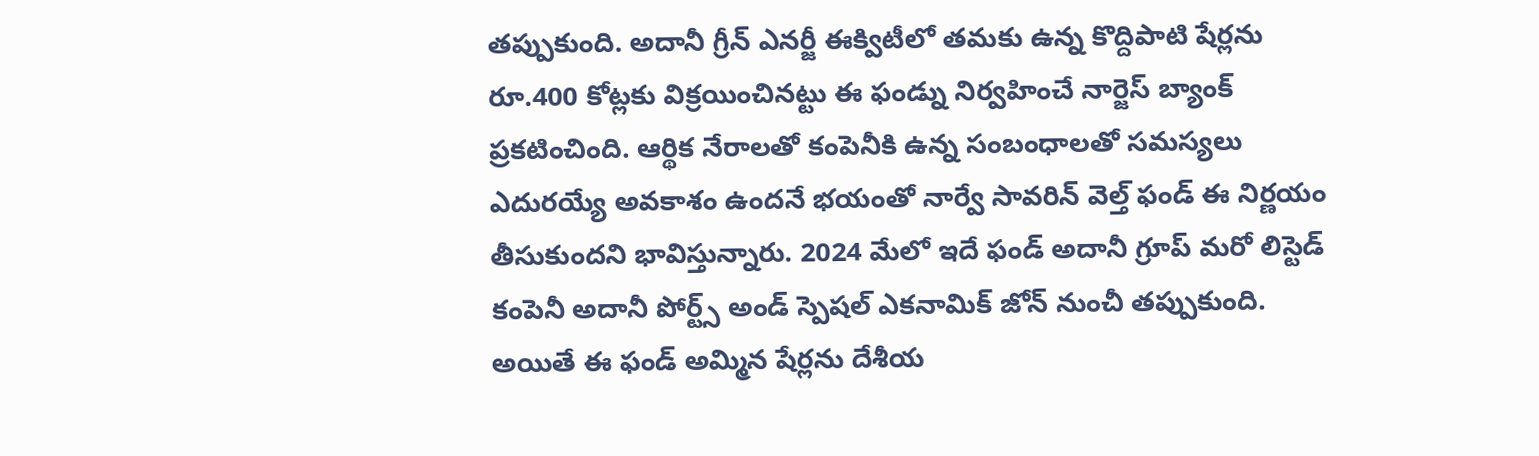తప్పుకుంది. అదానీ గ్రీన్ ఎనర్జీ ఈక్విటీలో తమకు ఉన్న కొద్దిపాటి షేర్లను రూ.400 కోట్లకు విక్రయించినట్టు ఈ ఫండ్ను నిర్వహించే నార్జెస్ బ్యాంక్ ప్రకటించింది. ఆర్థిక నేరాలతో కంపెనీకి ఉన్న సంబంధాలతో సమస్యలు ఎదురయ్యే అవకాశం ఉందనే భయంతో నార్వే సావరిన్ వెల్త్ ఫండ్ ఈ నిర్ణయం తీసుకుందని భావిస్తున్నారు. 2024 మేలో ఇదే ఫండ్ అదానీ గ్రూప్ మరో లిస్టెడ్ కంపెనీ అదానీ పోర్ట్స్ అండ్ స్పెషల్ ఎకనామిక్ జోన్ నుంచీ తప్పుకుంది. అయితే ఈ ఫండ్ అమ్మిన షేర్లను దేశీయ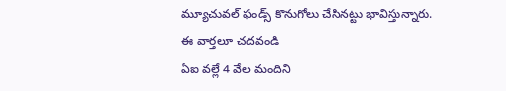మ్యూచువల్ ఫండ్స్ కొనుగోలు చేసినట్టు భావిస్తున్నారు.
ఈ వార్తలూ చదవండి
ఏఐ వల్లే 4 వేల మందిని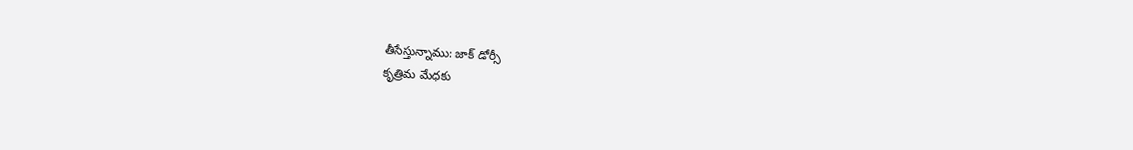తీసేస్తున్నాము: జాక్ డోర్సీ
కృత్రిమ మేధకు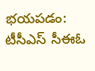భయపడం: టీసీఎస్ సీఈఓ